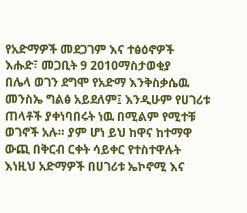የአድማዎች መደጋገም እና ተፅዕኖዎች
እሑድ፣ መጋቢት 9 2010ማስታወቂያ
በሌላ ወገን ደግሞ የአድማ እንቅስቃሴዉ መንስኤ ግልፅ አይደለም፤ እንዲሁም የሀገሪቱ ጠላቶች ያቀነባበሩት ነዉ በሚልም የሚተቹ ወገኖች አሉ። ያም ሆነ ይህ ከዋና ከተማዋ ውጪ በቅርብ ርቀት ሳይቀር የተስተዋሉት እነዚህ አድማዎች በሀገሪቱ ኤኮኖሚ እና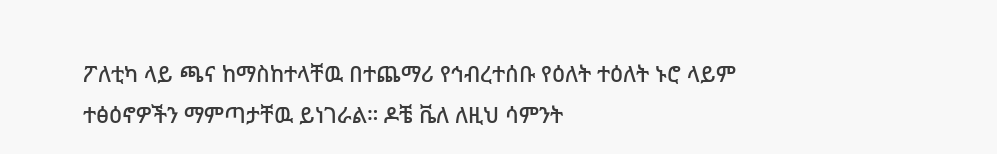ፖለቲካ ላይ ጫና ከማስከተላቸዉ በተጨማሪ የኅብረተሰቡ የዕለት ተዕለት ኑሮ ላይም ተፅዕኖዎችን ማምጣታቸዉ ይነገራል። ዶቼ ቬለ ለዚህ ሳምንት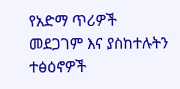የአድማ ጥሪዎች መደጋገም እና ያስከተሉትን ተፅዕኖዎች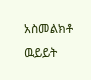አስመልክቶ ዉይይት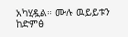አካሂዷል። ሙሉ ዉይይቱን ከድምፅ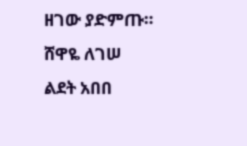ዘገው ያድምጡ።
ሸዋዬ ለገሠ
ልደት አበበ